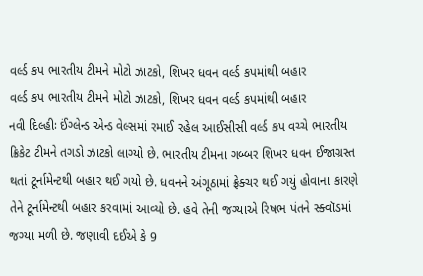વર્લ્ડ કપ ભારતીય ટીમને મોટો ઝાટકો, શિખર ધવન વર્લ્ડ કપમાંથી બહાર
વર્લ્ડ કપ ભારતીય ટીમને મોટો ઝાટકો, શિખર ધવન વર્લ્ડ કપમાંથી બહાર
નવી દિલ્હીઃ ઈંગ્લેન્ડ એન્ડ વેલ્સમાં રમાઈ રહેલ આઈસીસી વર્લ્ડ કપ વચ્ચે ભારતીય ક્રિકેટ ટીમને તગડો ઝાટકો લાગ્યો છે. ભારતીય ટીમના ગબ્બર શિખર ધવન ઈજાગ્રસ્ત થતાં ટૂર્નામેન્ટથી બહાર થઈ ગયો છે. ધવનને અંગૂઠામાં ફ્રેક્ચર થઈ ગયું હોવાના કારણે તેને ટૂર્નામેન્ટથી બહાર કરવામાં આવ્યો છે. હવે તેની જગ્યાએ રિષભ પંતને સ્ક્વૉડમાં જગ્યા મળી છે. જણાવી દઈએ કે 9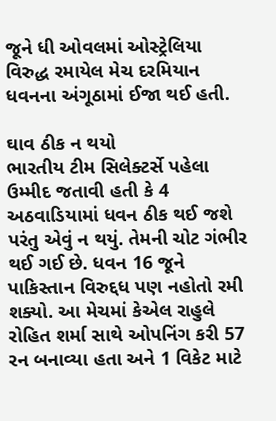જૂને ધી ઓવલમાં ઓસ્ટ્રેલિયા વિરુદ્ધ રમાયેલ મેચ દરમિયાન ધવનના અંગૂઠામાં ઈજા થઈ હતી.

ઘાવ ઠીક ન થયો
ભારતીય ટીમ સિલેક્ટર્સે પહેલા ઉમ્મીદ જતાવી હતી કે 4 અઠવાડિયામાં ધવન ઠીક થઈ જશે પરંતુ એવું ન થયું. તેમની ચોટ ગંભીર થઈ ગઈ છે. ધવન 16 જૂને પાકિસ્તાન વિરુદ્દધ પણ નહોતો રમી શક્યો. આ મેચમાં કેએલ રાહુલે રોહિત શર્મા સાથે ઓપનિંગ કરી 57 રન બનાવ્યા હતા અને 1 વિકેટ માટે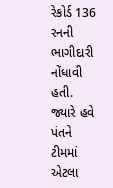રેકોર્ડ 136 રનની ભાગીદારી નોંધાવી હતી. જ્યારે હવે પંતને ટીમમાં એટલા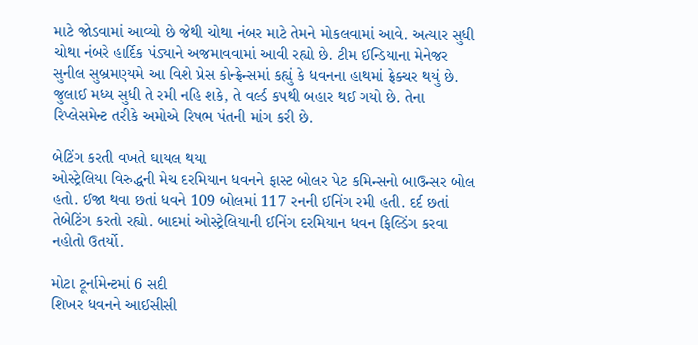માટે જોડવામાં આવ્યો છે જેથી ચોથા નંબર માટે તેમને મોકલવામાં આવે. અત્યાર સુધી ચોથા નંબરે હાર્દિક પંડ્યાને અજમાવવામાં આવી રહ્યો છે. ટીમ ઈન્ડિયાના મેનેજર સુનીલ સુબ્રમણ્યમે આ વિશે પ્રેસ કોન્ફ્રેન્સમાં કહ્યું કે ધવનના હાથમાં ફ્રેક્ચર થયું છે. જુલાઈ મધ્ય સુધી તે રમી નહિ શકે, તે વર્લ્ડ કપથી બહાર થઈ ગયો છે. તેના રિપ્લેસમેન્ટ તરીકે અમોએ રિષભ પંતની માંગ કરી છે.

બેટિંગ કરતી વખતે ઘાયલ થયા
ઓસ્ટ્રેલિયા વિરુદ્ધની મેચ દરમિયાન ધવનને ફાસ્ટ બોલર પેટ કમિન્સનો બાઉન્સર બોલ હતો. ઈજા થવા છતાં ધવને 109 બોલમાં 117 રનની ઈનિંગ રમી હતી. દર્દ છતાં તેબેટિંગ કરતો રહ્યો. બાદમાં ઓસ્ટ્રેલિયાની ઈનિંગ દરમિયાન ધવન ફિલ્ડિંગ કરવા નહોતો ઉતર્યો.

મોટા ટૂર્નામેન્ટમાં 6 સદી
શિખર ધવનને આઈસીસી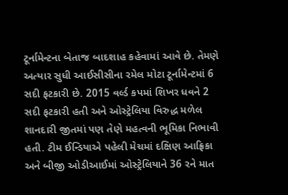ટૂર્નામેન્ટના બેતાજ બાદશાહ કહેવામાં આવે છે. તેમણે અત્યાર સુધી આઈસીસીના રમેલ મોટા ટૂર્નામેન્ટમાં 6 સદી ફટકારી છે. 2015 વર્લ્ડ કપમાં શિખર ધવને 2 સદી ફટકારી હતી અને ઓસ્ટ્રેલિયા વિરુદ્ધ મળેલ શાનદારી જીતમાં પણ તેણે મહત્વની ભૂમિકા નિભાવી હતી. ટીમ ઈન્ડિયાએ પહેલી મેચમાં દક્ષિણ આફ્રિકા અને બીજી ઓડીઆઈમાં ઓસ્ટ્રેલિયાને 36 રને માત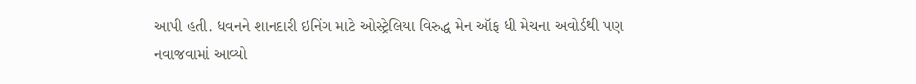આપી હતી. ધવનને શાનદારી ઇનિંગ માટે ઓસ્ટ્રેલિયા વિરુદ્ધ મેન ઑફ ધી મેચના અવોર્ડથી પણ નવાજવામાં આવ્યો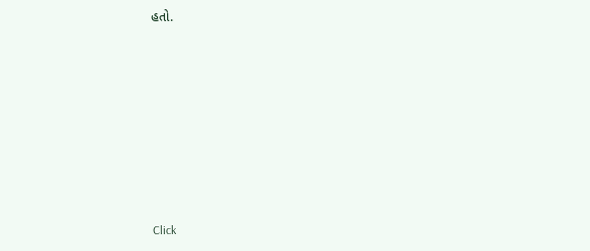હતો.












Click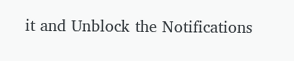it and Unblock the Notifications